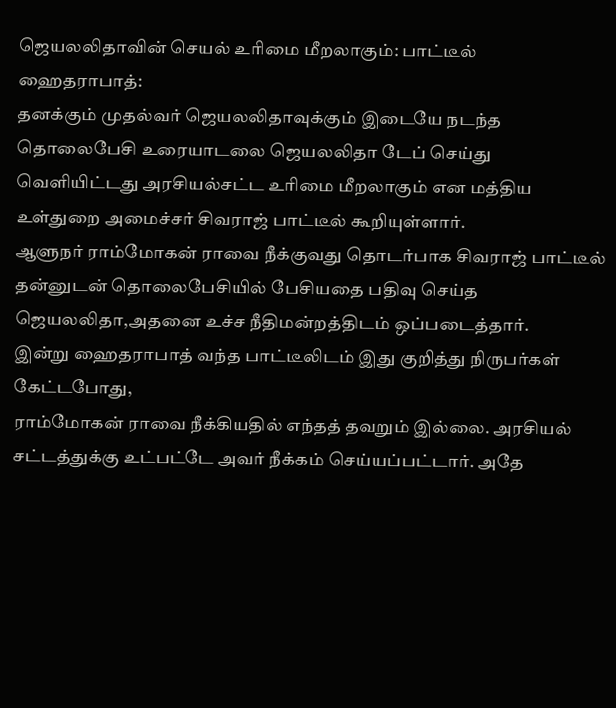ஜெயலலிதாவின் செயல் உரிமை மீறலாகும்: பாட்டீல்
ஹைதராபாத்:
தனக்கும் முதல்வர் ஜெயலலிதாவுக்கும் இடையே நடந்த தொலைபேசி உரையாடலை ஜெயலலிதா டேப் செய்து வெளியிட்டது அரசியல்சட்ட உரிமை மீறலாகும் என மத்திய உள்துறை அமைச்சர் சிவராஜ் பாட்டீல் கூறியுள்ளார்.
ஆளுநர் ராம்மோகன் ராவை நீக்குவது தொடர்பாக சிவராஜ் பாட்டீல் தன்னுடன் தொலைபேசியில் பேசியதை பதிவு செய்த ஜெயலலிதா,அதனை உச்ச நீதிமன்றத்திடம் ஒப்படைத்தார்.
இன்று ஹைதராபாத் வந்த பாட்டீலிடம் இது குறித்து நிருபர்கள் கேட்டபோது,
ராம்மோகன் ராவை நீக்கியதில் எந்தத் தவறும் இல்லை. அரசியல் சட்டத்துக்கு உட்பட்டே அவர் நீக்கம் செய்யப்பட்டார். அதே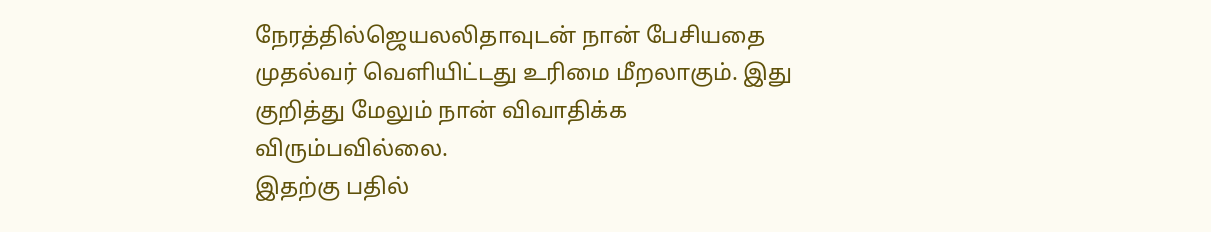நேரத்தில்ஜெயலலிதாவுடன் நான் பேசியதை முதல்வர் வெளியிட்டது உரிமை மீறலாகும். இது குறித்து மேலும் நான் விவாதிக்க விரும்பவில்லை.
இதற்கு பதில்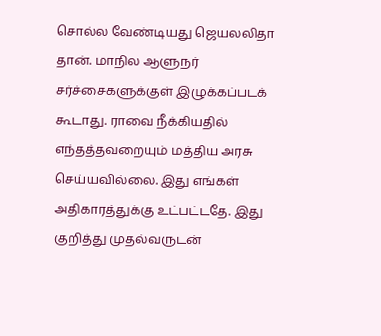சொல்ல வேண்டியது ஜெயலலிதா தான். மாநில ஆளுநர் சர்ச்சைகளுக்குள் இழுக்கப்படக் கூடாது. ராவை நீக்கியதில் எந்தத்தவறையும் மத்திய அரசு செய்யவில்லை. இது எங்கள் அதிகாரத்துக்கு உட்பட்டதே. இது குறித்து முதல்வருடன்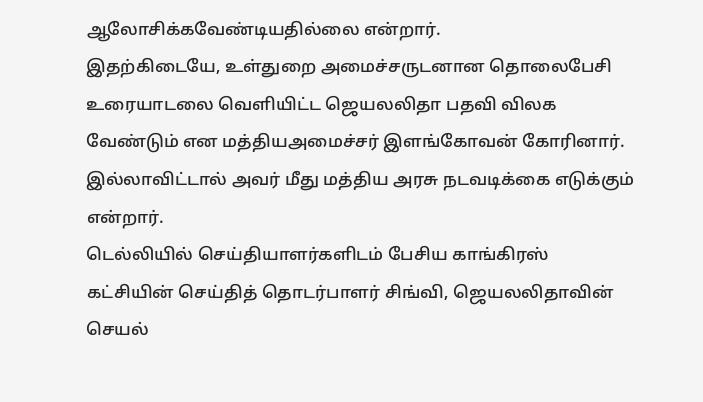ஆலோசிக்கவேண்டியதில்லை என்றார்.
இதற்கிடையே, உள்துறை அமைச்சருடனான தொலைபேசி உரையாடலை வெளியிட்ட ஜெயலலிதா பதவி விலக வேண்டும் என மத்தியஅமைச்சர் இளங்கோவன் கோரினார். இல்லாவிட்டால் அவர் மீது மத்திய அரசு நடவடிக்கை எடுக்கும் என்றார்.
டெல்லியில் செய்தியாளர்களிடம் பேசிய காங்கிரஸ் கட்சியின் செய்தித் தொடர்பாளர் சிங்வி, ஜெயலலிதாவின் செயல்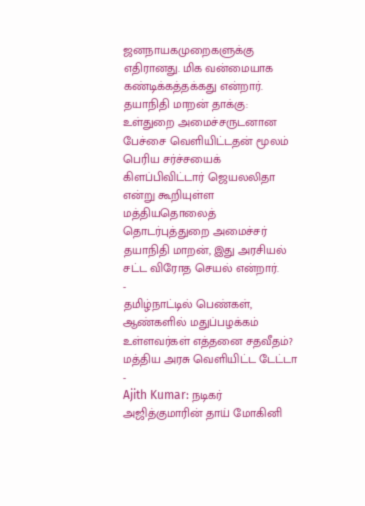ஜனநாயகமுறைகளுக்கு எதிரானது. மிக வன்மையாக கண்டிக்கத்தக்கது என்றார்.
தயாநிதி மாறன் தாக்கு:
உள்துறை அமைச்சருடனான பேச்சை வெளியிட்டதன் மூலம் பெரிய சர்ச்சயைக் கிளப்பிவிட்டார் ஜெயலலிதா என்று கூறியுள்ள மத்தியதொலைத் தொடர்புத்துறை அமைச்சர் தயாநிதி மாறன், இது அரசியல் சட்ட விரோத செயல் என்றார்.
-
தமிழ்நாட்டில் பெண்கள், ஆண்களில் மதுப்பழக்கம் உள்ளவர்கள் எத்தனை சதவீதம்? மத்திய அரசு வெளியிட்ட டேட்டா -
Ajith Kumar: நடிகர் அஜித்குமாரின் தாய் மோகினி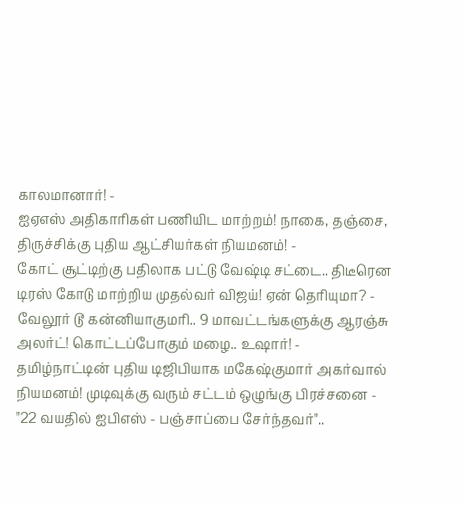காலமானார்! -
ஐஏஎஸ் அதிகாரிகள் பணியிட மாற்றம்! நாகை, தஞ்சை, திருச்சிக்கு புதிய ஆட்சியர்கள் நியமனம்! -
கோட் சூட்டிற்கு பதிலாக பட்டு வேஷ்டி சட்டை.. திடீரென டிரஸ் கோடு மாற்றிய முதல்வர் விஜய்! ஏன் தெரியுமா? -
வேலூர் டூ கன்னியாகுமரி.. 9 மாவட்டங்களுக்கு ஆரஞ்சு அலர்ட்! கொட்டப்போகும் மழை.. உஷார்! -
தமிழ்நாட்டின் புதிய டிஜிபியாக மகேஷ்குமார் அகர்வால் நியமனம்! முடிவுக்கு வரும் சட்டம் ஒழுங்கு பிரச்சனை -
"22 வயதில் ஐபிஎஸ் - பஞ்சாப்பை சேர்ந்தவர்"..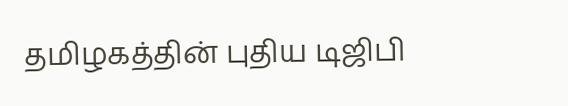தமிழகத்தின் புதிய டிஜிபி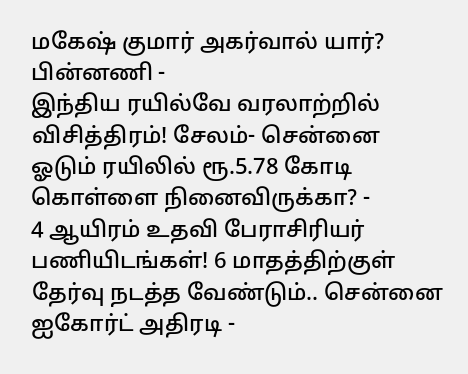மகேஷ் குமார் அகர்வால் யார்? பின்னணி -
இந்திய ரயில்வே வரலாற்றில் விசித்திரம்! சேலம்- சென்னை ஓடும் ரயிலில் ரூ.5.78 கோடி கொள்ளை நினைவிருக்கா? -
4 ஆயிரம் உதவி பேராசிரியர் பணியிடங்கள்! 6 மாதத்திற்குள் தேர்வு நடத்த வேண்டும்.. சென்னை ஐகோர்ட் அதிரடி -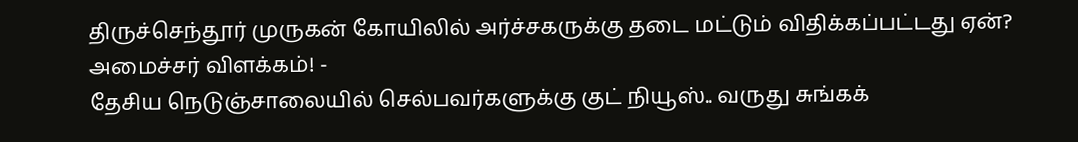திருச்செந்தூர் முருகன் கோயிலில் அர்ச்சகருக்கு தடை மட்டும் விதிக்கப்பட்டது ஏன்? அமைச்சர் விளக்கம்! -
தேசிய நெடுஞ்சாலையில் செல்பவர்களுக்கு குட் நியூஸ்.. வருது சுங்கக்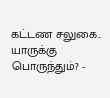கட்டண சலுகை.. யாருக்கு பொருந்தும்? -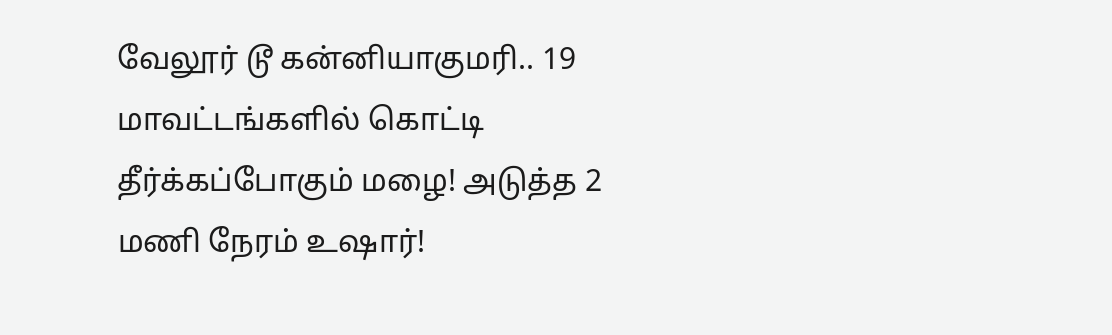வேலூர் டூ கன்னியாகுமரி.. 19 மாவட்டங்களில் கொட்டி தீர்க்கப்போகும் மழை! அடுத்த 2 மணி நேரம் உஷார்!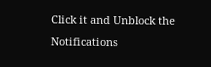Click it and Unblock the Notifications